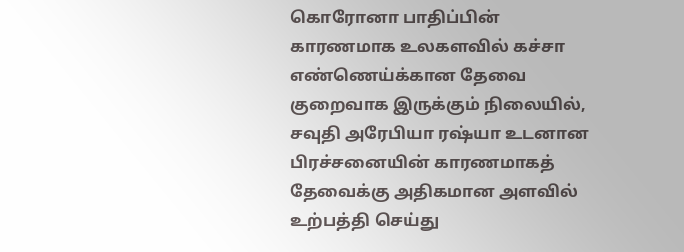கொரோனா பாதிப்பின் காரணமாக உலகளவில் கச்சா எண்ணெய்க்கான தேவை குறைவாக இருக்கும் நிலையில், சவுதி அரேபியா ரஷ்யா உடனான பிரச்சனையின் காரணமாகத் தேவைக்கு அதிகமான அளவில் உற்பத்தி செய்து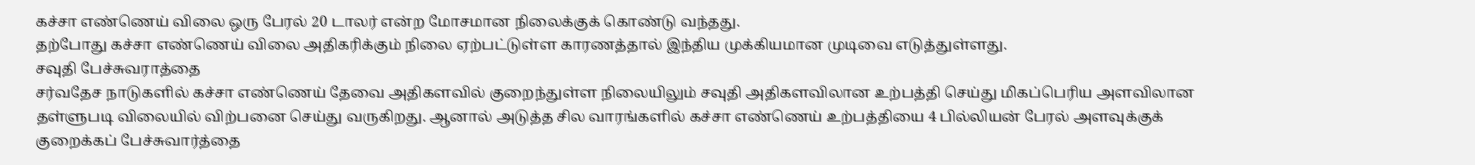கச்சா எண்ணெய் விலை ஒரு பேரல் 20 டாலர் என்ற மோசமான நிலைக்குக் கொண்டு வந்தது.
தற்போது கச்சா எண்ணெய் விலை அதிகரிக்கும் நிலை ஏற்பட்டுள்ள காரணத்தால் இந்திய முக்கியமான முடிவை எடுத்துள்ளது.
சவுதி பேச்சுவராத்தை
சர்வதேச நாடுகளில் கச்சா எண்ணெய் தேவை அதிகளவில் குறைந்துள்ள நிலையிலும் சவுதி அதிகளவிலான உற்பத்தி செய்து மிகப்பெரிய அளவிலான தள்ளுபடி விலையில் விற்பனை செய்து வருகிறது. ஆனால் அடுத்த சில வாரங்களில் கச்சா எண்ணெய் உற்பத்தியை 4 பில்லியன் பேரல் அளவுக்குக் குறைக்கப் பேச்சுவார்த்தை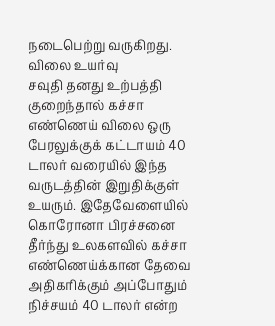நடைபெற்று வருகிறது.
விலை உயர்வு
சவுதி தனது உற்பத்தி குறைந்தால் கச்சா எண்ணெய் விலை ஒரு பேரலுக்குக் கட்டாயம் 40 டாலர் வரையில் இந்த வருடத்தின் இறுதிக்குள் உயரும். இதேவேளையில் கொரோனா பிரச்சனை தீர்ந்து உலகளவில் கச்சா எண்ணெய்க்கான தேவை அதிகரிக்கும் அப்போதும் நிச்சயம் 40 டாலர் என்ற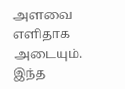அளவை எளிதாக அடையும். இந்த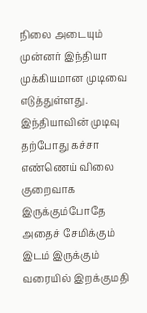நிலை அடையும் முன்னர் இந்தியா முக்கியமான முடிவை எடுத்துள்ளது.
இந்தியாவின் முடிவு
தற்போது கச்சா எண்ணெய் விலை குறைவாக இருக்கும்போதே அதைச் சேமிக்கும் இடம் இருக்கும் வரையில் இறக்குமதி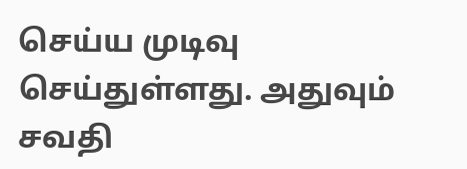செய்ய முடிவு செய்துள்ளது. அதுவும் சவதி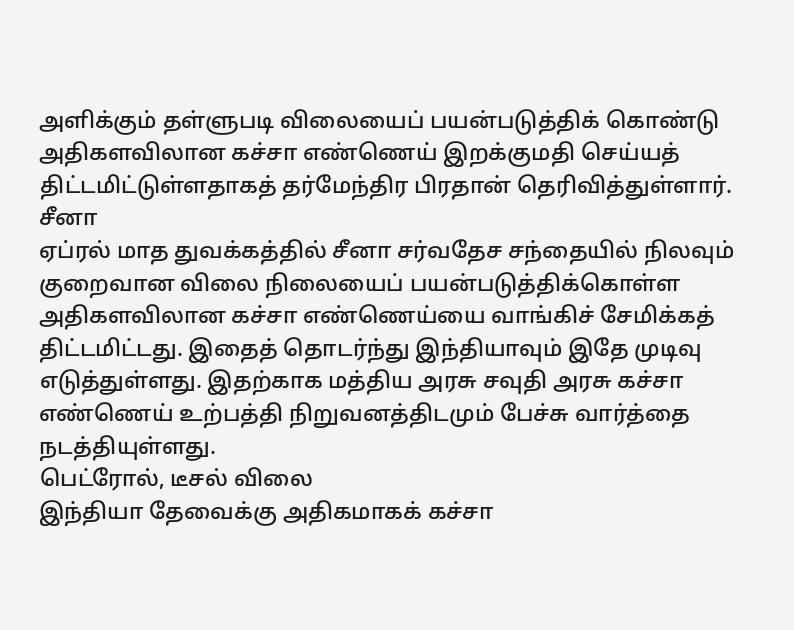அளிக்கும் தள்ளுபடி விலையைப் பயன்படுத்திக் கொண்டு அதிகளவிலான கச்சா எண்ணெய் இறக்குமதி செய்யத் திட்டமிட்டுள்ளதாகத் தர்மேந்திர பிரதான் தெரிவித்துள்ளார்.
சீனா
ஏப்ரல் மாத துவக்கத்தில் சீனா சர்வதேச சந்தையில் நிலவும் குறைவான விலை நிலையைப் பயன்படுத்திக்கொள்ள அதிகளவிலான கச்சா எண்ணெய்யை வாங்கிச் சேமிக்கத் திட்டமிட்டது. இதைத் தொடர்ந்து இந்தியாவும் இதே முடிவு எடுத்துள்ளது. இதற்காக மத்திய அரசு சவுதி அரசு கச்சா எண்ணெய் உற்பத்தி நிறுவனத்திடமும் பேச்சு வார்த்தை நடத்தியுள்ளது.
பெட்ரோல், டீசல் விலை
இந்தியா தேவைக்கு அதிகமாகக் கச்சா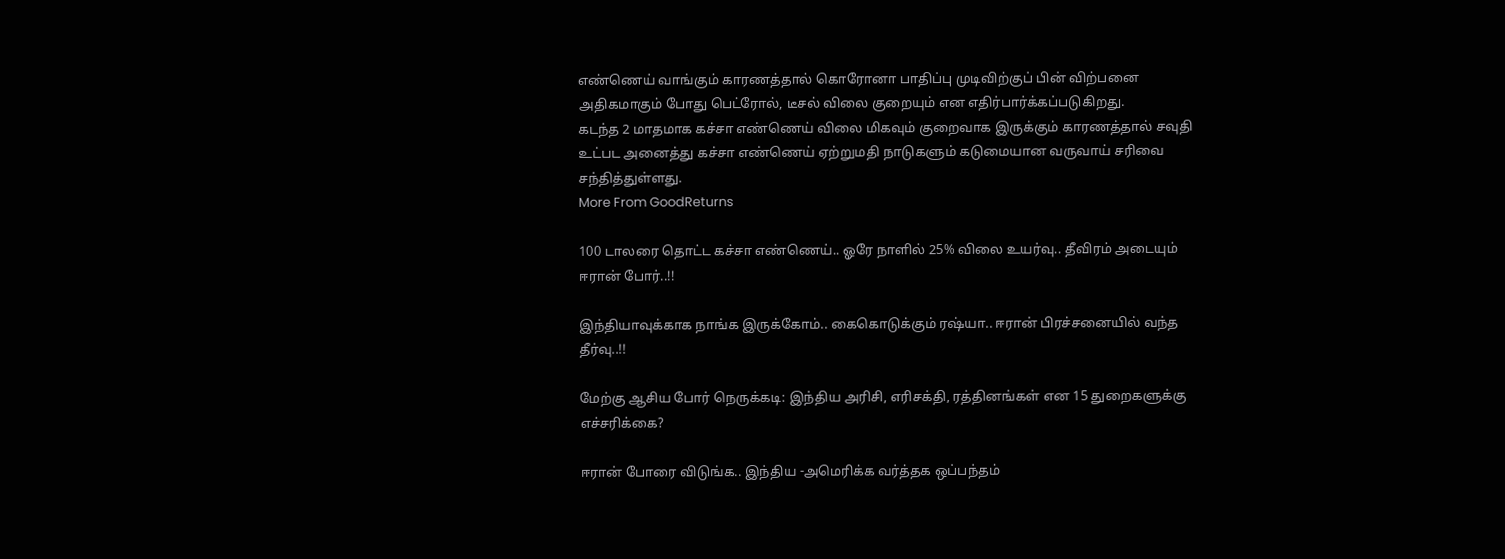எண்ணெய் வாங்கும் காரணத்தால் கொரோனா பாதிப்பு முடிவிற்குப் பின் விற்பனை அதிகமாகும் போது பெட்ரோல், டீசல் விலை குறையும் என எதிர்பார்க்கப்படுகிறது.
கடந்த 2 மாதமாக கச்சா எண்ணெய் விலை மிகவும் குறைவாக இருக்கும் காரணத்தால் சவுதி உட்பட அனைத்து கச்சா எண்ணெய் ஏற்றுமதி நாடுகளும் கடுமையான வருவாய் சரிவை சந்தித்துள்ளது.
More From GoodReturns

100 டாலரை தொட்ட கச்சா எண்ணெய்.. ஓரே நாளில் 25% விலை உயர்வு.. தீவிரம் அடையும் ஈரான் போர்..!!

இந்தியாவுக்காக நாங்க இருக்கோம்.. கைகொடுக்கும் ரஷ்யா.. ஈரான் பிரச்சனையில் வந்த தீர்வு..!!

மேற்கு ஆசிய போர் நெருக்கடி: இந்திய அரிசி, எரிசக்தி, ரத்தினங்கள் என 15 துறைகளுக்கு எச்சரிக்கை?

ஈரான் போரை விடுங்க.. இந்திய -அமெரிக்க வர்த்தக ஒப்பந்தம்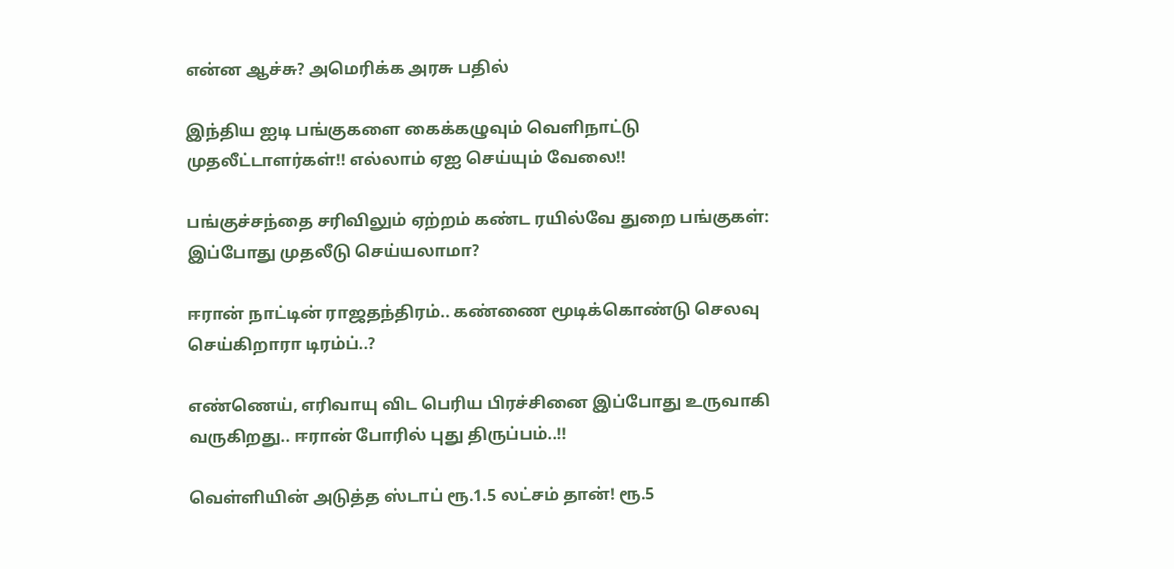என்ன ஆச்சு? அமெரிக்க அரசு பதில்

இந்திய ஐடி பங்குகளை கைக்கழுவும் வெளிநாட்டு முதலீட்டாளர்கள்!! எல்லாம் ஏஐ செய்யும் வேலை!!

பங்குச்சந்தை சரிவிலும் ஏற்றம் கண்ட ரயில்வே துறை பங்குகள்: இப்போது முதலீடு செய்யலாமா?

ஈரான் நாட்டின் ராஜதந்திரம்.. கண்ணை மூடிக்கொண்டு செலவு செய்கிறாரா டிரம்ப்..?

எண்ணெய், எரிவாயு விட பெரிய பிரச்சினை இப்போது உருவாகி வருகிறது.. ஈரான் போரில் புது திருப்பம்..!!

வெள்ளியின் அடுத்த ஸ்டாப் ரூ.1.5 லட்சம் தான்! ரூ.5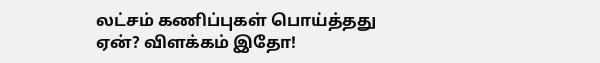லட்சம் கணிப்புகள் பொய்த்தது ஏன்? விளக்கம் இதோ!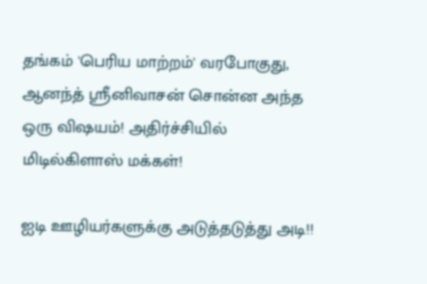தங்கம் 'பெரிய மாற்றம்' வரபோகுது, ஆனந்த் ஸ்ரீனிவாசன் சொன்ன அந்த ஒரு விஷயம்! அதிர்ச்சியில் மிடில்கிளாஸ் மக்கள்!

ஐடி ஊழியர்களுக்கு அடுத்தடுத்து அடி!!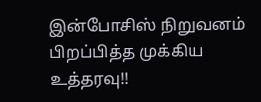இன்போசிஸ் நிறுவனம் பிறப்பித்த முக்கிய உத்தரவு!!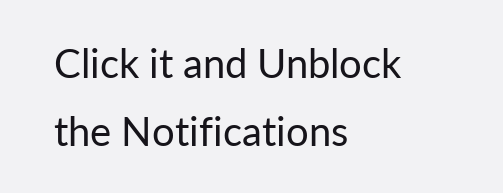Click it and Unblock the Notifications